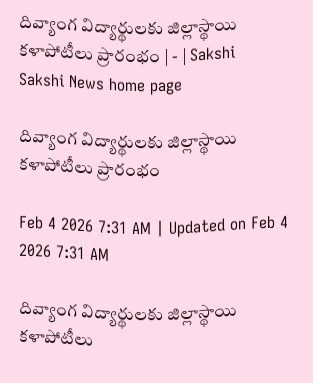దివ్యాంగ విద్యార్థులకు జిల్లాస్థాయి కళాపోటీలు ప్రారంభం | - | Sakshi
Sakshi News home page

దివ్యాంగ విద్యార్థులకు జిల్లాస్థాయి కళాపోటీలు ప్రారంభం

Feb 4 2026 7:31 AM | Updated on Feb 4 2026 7:31 AM

దివ్యాంగ విద్యార్థులకు జిల్లాస్థాయి కళాపోటీలు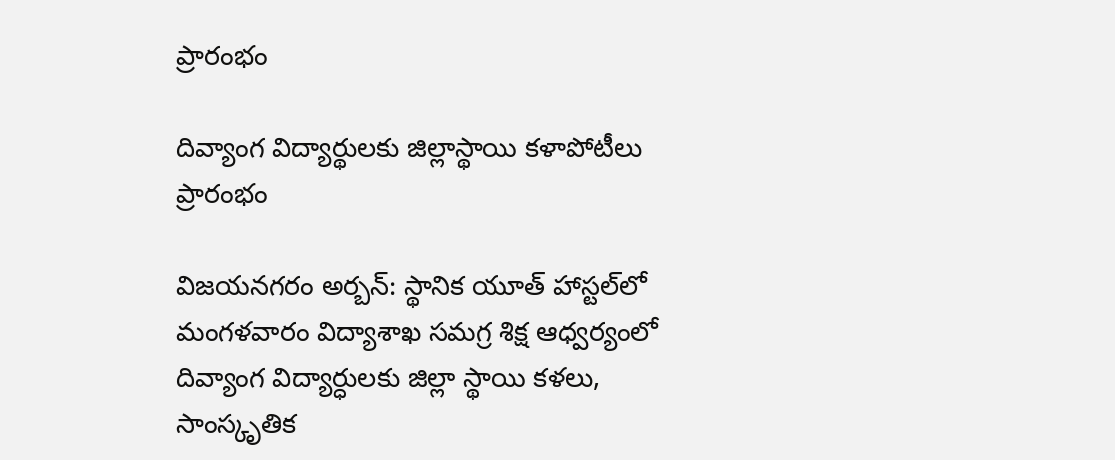ప్రారంభం

దివ్యాంగ విద్యార్థులకు జిల్లాస్థాయి కళాపోటీలు ప్రారంభం

విజయనగరం అర్బన్‌: స్థానిక యూత్‌ హాస్టల్‌లో మంగళవారం విద్యాశాఖ సమగ్ర శిక్ష ఆధ్వర్యంలో దివ్యాంగ విద్యార్ధులకు జిల్లా స్థాయి కళలు, సాంస్కృతిక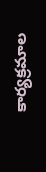కార్యక్రమాల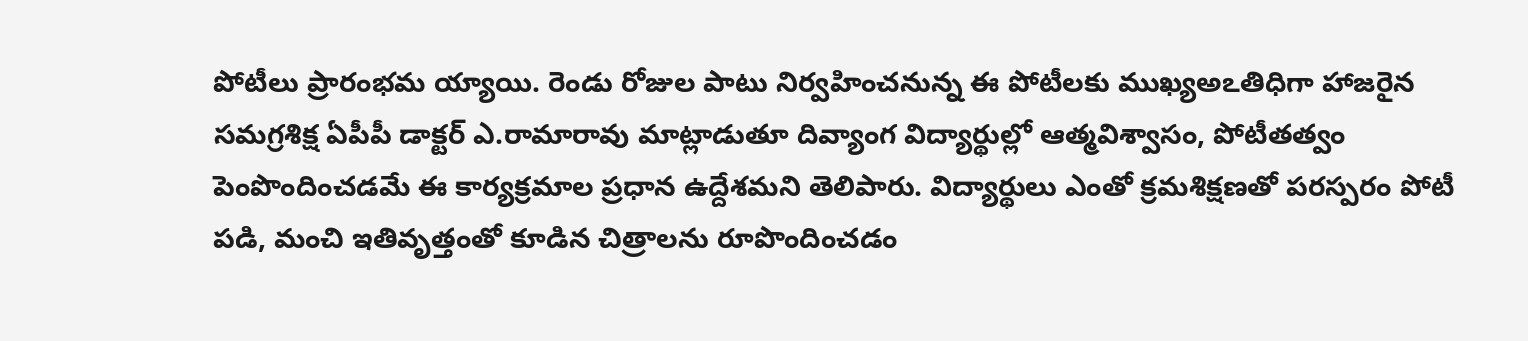పోటీలు ప్రారంభమ య్యాయి. రెండు రోజుల పాటు నిర్వహించనున్న ఈ పోటీలకు ముఖ్యఅఽతిధిగా హాజరైన సమగ్రశిక్ష ఏపీపీ డాక్టర్‌ ఎ.రామారావు మాట్లాడుతూ దివ్యాంగ విద్యార్థుల్లో ఆత్మవిశ్వాసం, పోటీతత్వం పెంపొందించడమే ఈ కార్యక్రమాల ప్రధాన ఉద్దేశమని తెలిపారు. విద్యార్థులు ఎంతో క్రమశిక్షణతో పరస్పరం పోటీ పడి, మంచి ఇతివృత్తంతో కూడిన చిత్రాలను రూపొందించడం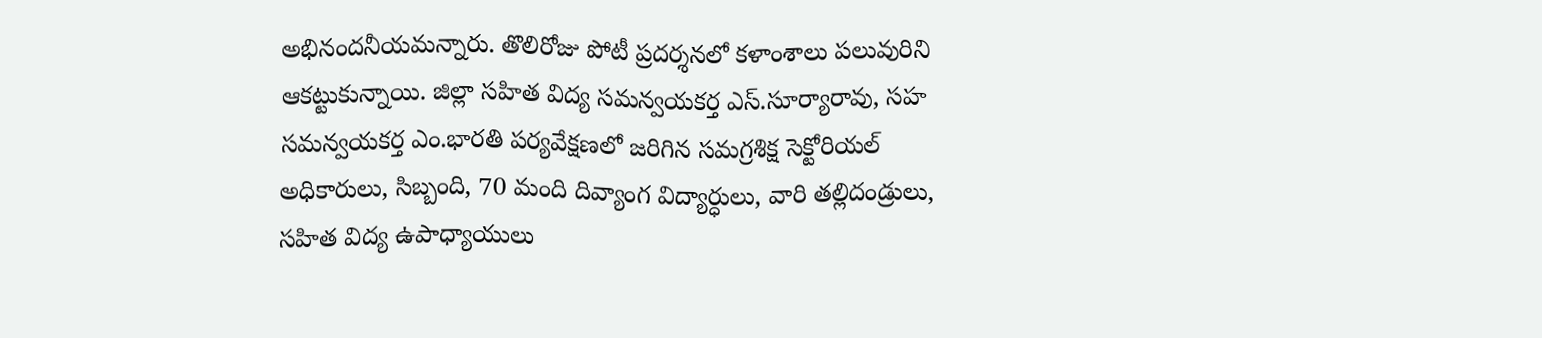అభినందనీయమన్నారు. తొలిరోజు పోటీ ప్రదర్శనలో కళాంశాలు పలువురిని ఆకట్టుకున్నాయి. జిల్లా సహిత విద్య సమన్వయకర్త ఎస్‌.సూర్యారావు, సహ సమన్వయకర్త ఎం.భారతి పర్యవేక్షణలో జరిగిన సమగ్రశిక్ష సెక్టోరియల్‌ అధికారులు, సిబ్బంది, 70 మంది దివ్యాంగ విద్యార్ధులు, వారి తల్లిదండ్రులు, సహిత విద్య ఉపాధ్యాయులు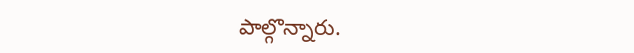పాల్గొన్నారు.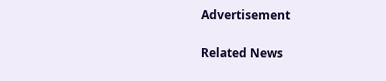Advertisement

Related News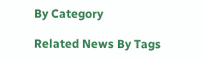By Category

Related News By Tags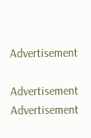Advertisement

Advertisement
Advertisement